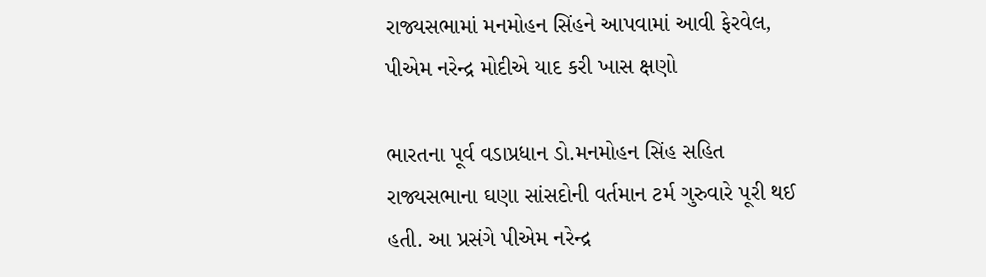રાજ્યસભામાં મનમોહન સિંહને આપવામાં આવી ફેરવેલ, પીએમ નરેન્દ્ર મોદીએ યાદ કરી ખાસ ક્ષણો

ભારતના પૂર્વ વડાપ્રધાન ડો.મનમોહન સિંહ સહિત રાજ્યસભાના ઘણા સાંસદોની વર્તમાન ટર્મ ગુરુવારે પૂરી થઈ હતી. આ પ્રસંગે પીએમ નરેન્દ્ર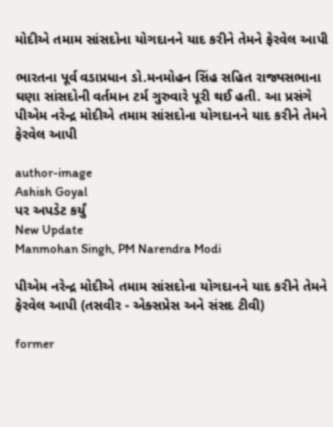મોદીએ તમામ સાંસદોના યોગદાનને યાદ કરીને તેમને ફેરવેલ આપી

ભારતના પૂર્વ વડાપ્રધાન ડો.મનમોહન સિંહ સહિત રાજ્યસભાના ઘણા સાંસદોની વર્તમાન ટર્મ ગુરુવારે પૂરી થઈ હતી. આ પ્રસંગે પીએમ નરેન્દ્ર મોદીએ તમામ સાંસદોના યોગદાનને યાદ કરીને તેમને ફેરવેલ આપી

author-image
Ashish Goyal
પર અપડેટ કર્યું
New Update
Manmohan Singh, PM Narendra Modi

પીએમ નરેન્દ્ર મોદીએ તમામ સાંસદોના યોગદાનને યાદ કરીને તેમને ફેરવેલ આપી (તસવીર - એક્સપ્રેસ અને સંસદ ટીવી)

former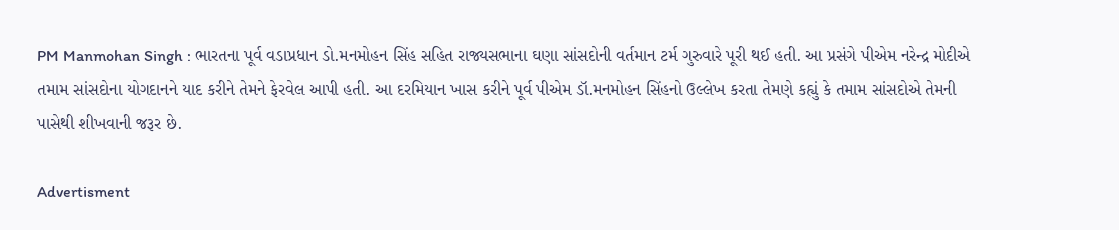PM Manmohan Singh : ભારતના પૂર્વ વડાપ્રધાન ડો.મનમોહન સિંહ સહિત રાજ્યસભાના ઘણા સાંસદોની વર્તમાન ટર્મ ગુરુવારે પૂરી થઈ હતી. આ પ્રસંગે પીએમ નરેન્દ્ર મોદીએ તમામ સાંસદોના યોગદાનને યાદ કરીને તેમને ફેરવેલ આપી હતી. આ દરમિયાન ખાસ કરીને પૂર્વ પીએમ ડૉ.મનમોહન સિંહનો ઉલ્લેખ કરતા તેમણે કહ્યું કે તમામ સાંસદોએ તેમની પાસેથી શીખવાની જરૂર છે.

Advertisment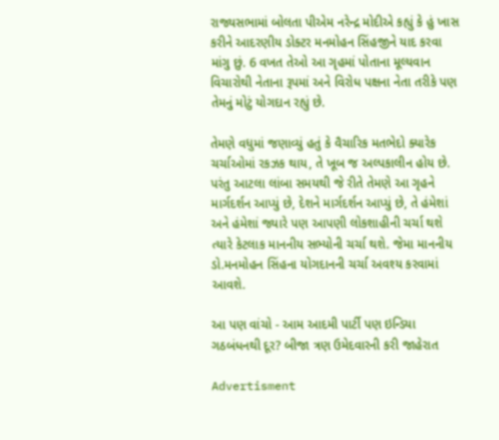રાજ્યસભામાં બોલતા પીએમ નરેન્દ્ર મોદીએ કહ્યું કે હું ખાસ કરીને આદરણીય ડોક્ટર મનમોહન સિંહજીને યાદ કરવા માંગુ છું. 6 વખત તેઓ આ ગૃહમાં પોતાના મૂલ્યવાન વિચારોથી નેતાના રૂપમાં અને વિરોધ પક્ષના નેતા તરીકે પણ તેમનું મોટું યોગદાન રહ્યું છે.

તેમણે વધુમાં જણાવ્યું હતું કે વૈચારિક મતભેદો ક્યારેક ચર્ચાઓમાં રકઝક થાય, તે ખૂબ જ અલ્પકાલીન હોય છે. પરંતુ આટલા લાંબા સમયથી જે રીતે તેમણે આ ગૃહને માર્ગદર્શન આપ્યું છે, દેશને માર્ગદર્શન આપ્યું છે, તે હંમેશાં અને હંમેશાં જ્યારે પણ આપણી લોકશાહીની ચર્ચા થશે ત્યારે કેટલાક માનનીય સભ્યોની ચર્ચા થશે. જેમા માનનીય ડો.મનમોહન સિંહના યોગદાનની ચર્ચા અવશ્ય કરવામાં આવશે.

આ પણ વાંચો - આમ આદમી પાર્ટી પણ ઇન્ડિયા ગઠબંધનથી દૂર? બીજા ત્રણ ઉમેદવારની કરી જાહેરાત

Advertisment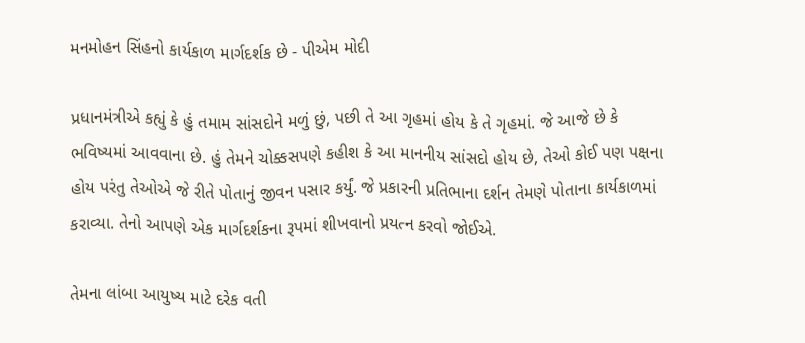મનમોહન સિંહનો કાર્યકાળ માર્ગદર્શક છે - પીએમ મોદી

પ્રધાનમંત્રીએ કહ્યું કે હું તમામ સાંસદોને મળું છું, પછી તે આ ગૃહમાં હોય કે તે ગૃહમાં. જે આજે છે કે ભવિષ્યમાં આવવાના છે. હું તેમને ચોક્કસપણે કહીશ કે આ માનનીય સાંસદો હોય છે, તેઓ કોઈ પણ પક્ષના હોય પરંતુ તેઓએ જે રીતે પોતાનું જીવન પસાર કર્યું. જે પ્રકારની પ્રતિભાના દર્શન તેમણે પોતાના કાર્યકાળમાં કરાવ્યા. તેનો આપણે એક માર્ગદર્શકના રૂપમાં શીખવાનો પ્રયત્ન કરવો જોઈએ.

તેમના લાંબા આયુષ્ય માટે દરેક વતી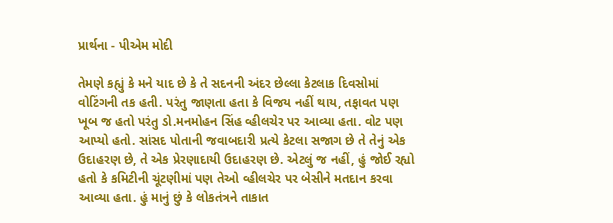પ્રાર્થના - પીએમ મોદી

તેમણે કહ્યું કે મને યાદ છે કે તે સદનની અંદર છેલ્લા કેટલાક દિવસોમાં વોટિંગની તક હતી. પરંતુ જાણતા હતા કે વિજય નહીં થાય, તફાવત પણ ખૂબ જ હતો પરંતુ ડો.મનમોહન સિંહ વ્હીલચેર પર આવ્યા હતા. વોટ પણ આપ્યો હતો. સાંસદ પોતાની જવાબદારી પ્રત્યે કેટલા સજાગ છે તે તેનું એક ઉદાહરણ છે, તે એક પ્રેરણાદાયી ઉદાહરણ છે. એટલું જ નહીં, હું જોઈ રહ્યો હતો કે કમિટીની ચૂંટણીમાં પણ તેઓ વ્હીલચેર પર બેસીને મતદાન કરવા આવ્યા હતા. હું માનું છું કે લોકતંત્રને તાકાત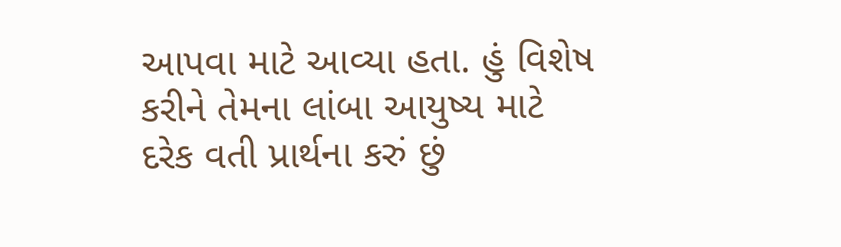આપવા માટે આવ્યા હતા. હું વિશેષ કરીને તેમના લાંબા આયુષ્ય માટે દરેક વતી પ્રાર્થના કરું છું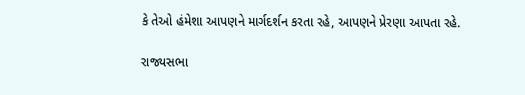કે તેઓ હંમેશા આપણને માર્ગદર્શન કરતા રહે, આપણને પ્રેરણા આપતા રહે.

રાજ્યસભા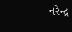નરેન્દ્ર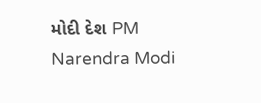મોદી દેશ PM Narendra Modi